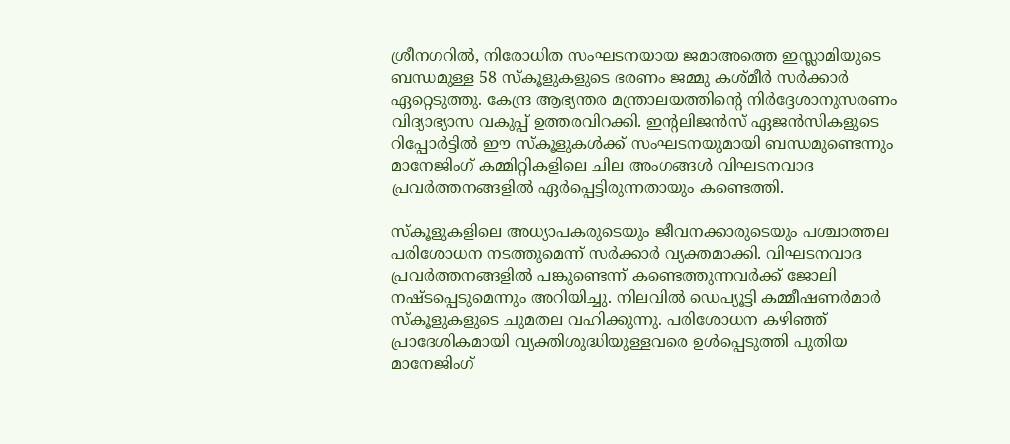ശ്രീനഗറിൽ, നിരോധിത സംഘടനയായ ജമാഅത്തെ ഇസ്ലാമിയുടെ ബന്ധമുള്ള 58 സ്‌കൂളുകളുടെ ഭരണം ജമ്മു കശ്മീർ സർക്കാർ ഏറ്റെടുത്തു. കേന്ദ്ര ആഭ്യന്തര മന്ത്രാലയത്തിന്റെ നിർദ്ദേശാനുസരണം വിദ്യാഭ്യാസ വകുപ്പ് ഉത്തരവിറക്കി. ഇന്റലിജൻസ് ഏജൻസികളുടെ റിപ്പോർട്ടിൽ ഈ സ്‌കൂളുകൾക്ക് സംഘടനയുമായി ബന്ധമുണ്ടെന്നും മാനേജിംഗ് കമ്മിറ്റികളിലെ ചില അംഗങ്ങൾ വിഘടനവാദ പ്രവർത്തനങ്ങളിൽ ഏർപ്പെട്ടിരുന്നതായും കണ്ടെത്തി.

സ്കൂളുകളിലെ അധ്യാപകരുടെയും ജീവനക്കാരുടെയും പശ്ചാത്തല പരിശോധന നടത്തുമെന്ന് സർക്കാർ വ്യക്തമാക്കി. വിഘടനവാദ പ്രവർത്തനങ്ങളിൽ പങ്കുണ്ടെന്ന് കണ്ടെത്തുന്നവർക്ക് ജോലി നഷ്ടപ്പെടുമെന്നും അറിയിച്ചു. നിലവിൽ ഡെപ്യൂട്ടി കമ്മീഷണർമാർ സ്‌കൂളുകളുടെ ചുമതല വഹിക്കുന്നു. പരിശോധന കഴിഞ്ഞ് പ്രാദേശികമായി വ്യക്തിശുദ്ധിയുള്ളവരെ ഉൾപ്പെടുത്തി പുതിയ മാനേജിംഗ്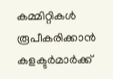കമ്മിറ്റികൾ രൂപീകരിക്കാൻ കളക്ടർമാർക്ക്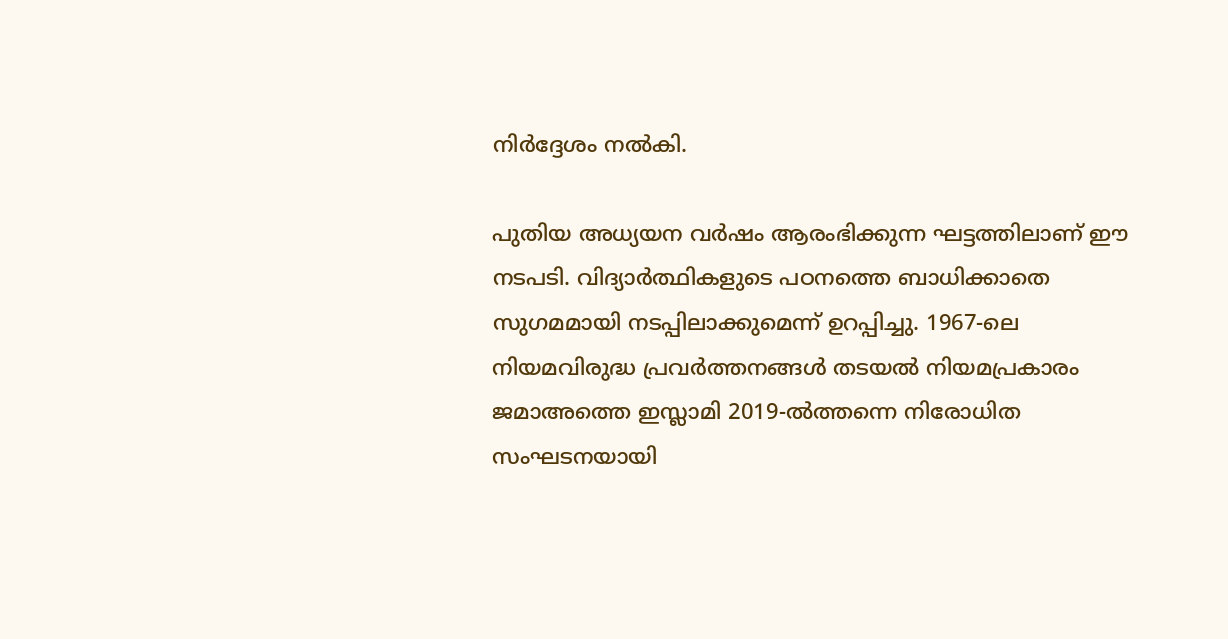നിർദ്ദേശം നൽകി.

പുതിയ അധ്യയന വർഷം ആരംഭിക്കുന്ന ഘട്ടത്തിലാണ് ഈ നടപടി. വിദ്യാർത്ഥികളുടെ പഠനത്തെ ബാധിക്കാതെ സുഗമമായി നടപ്പിലാക്കുമെന്ന് ഉറപ്പിച്ചു. 1967-ലെ നിയമവിരുദ്ധ പ്രവർത്തനങ്ങൾ തടയൽ നിയമപ്രകാരം ജമാഅത്തെ ഇസ്ലാമി 2019-ൽത്തന്നെ നിരോധിത സംഘടനയായി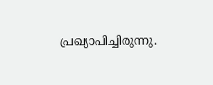പ്രഖ്യാപിച്ചിരുന്നു.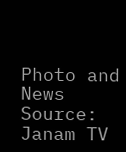Photo and News Source: Janam TV